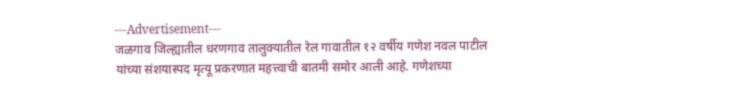---Advertisement---
जळगाव जिल्ह्यातील धरणगाव तालुक्यातील रेल गावातील १२ वर्षीय गणेश नवल पाटील यांच्या संशयास्पद मृत्यू प्रकरणात महत्त्वाची बातमी समोर आली आहे. गणेशच्या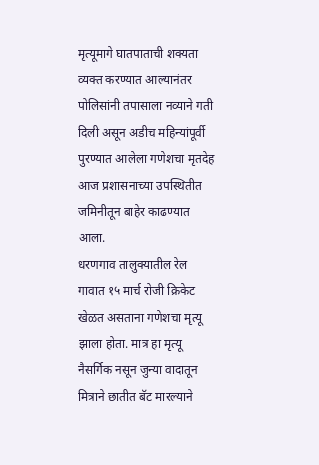मृत्यूमागे घातपाताची शक्यता व्यक्त करण्यात आल्यानंतर पोलिसांनी तपासाला नव्याने गती दिली असून अडीच महिन्यांपूर्वी पुरण्यात आलेला गणेशचा मृतदेह आज प्रशासनाच्या उपस्थितीत जमिनीतून बाहेर काढण्यात आला.
धरणगाव तालुक्यातील रेल गावात १५ मार्च रोजी क्रिकेट खेळत असताना गणेशचा मृत्यू झाला होता. मात्र हा मृत्यू नैसर्गिक नसून जुन्या वादातून मित्राने छातीत बॅट मारल्याने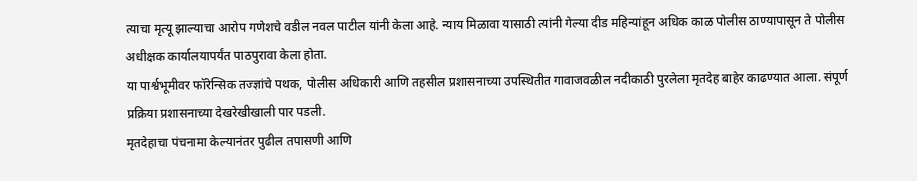त्याचा मृत्यू झाल्याचा आरोप गणेशचे वडील नवल पाटील यांनी केला आहे. न्याय मिळावा यासाठी त्यांनी गेल्या दीड महिन्यांहून अधिक काळ पोलीस ठाण्यापासून ते पोलीस अधीक्षक कार्यालयापर्यंत पाठपुरावा केला होता.
या पार्श्वभूमीवर फॉरेन्सिक तज्ज्ञांचे पथक, पोलीस अधिकारी आणि तहसील प्रशासनाच्या उपस्थितीत गावाजवळील नदीकाठी पुरलेला मृतदेह बाहेर काढण्यात आला. संपूर्ण प्रक्रिया प्रशासनाच्या देखरेखीखाली पार पडली.
मृतदेहाचा पंचनामा केल्यानंतर पुढील तपासणी आणि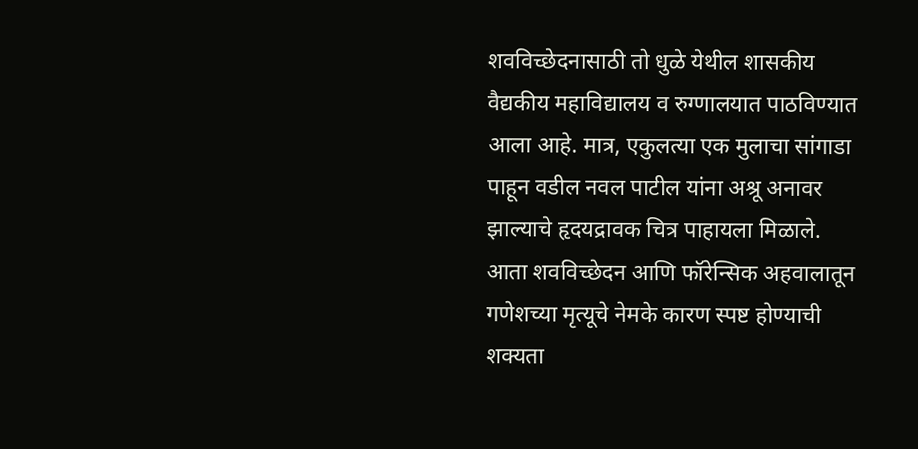शवविच्छेदनासाठी तो धुळे येथील शासकीय वैद्यकीय महाविद्यालय व रुग्णालयात पाठविण्यात आला आहे. मात्र, एकुलत्या एक मुलाचा सांगाडा पाहून वडील नवल पाटील यांना अश्रू अनावर झाल्याचे हृदयद्रावक चित्र पाहायला मिळाले.
आता शवविच्छेदन आणि फॉरेन्सिक अहवालातून गणेशच्या मृत्यूचे नेमके कारण स्पष्ट होण्याची शक्यता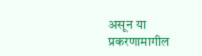असून या प्रकरणामागील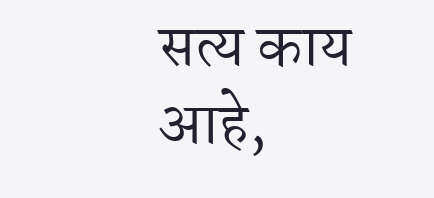सत्य काय आहे,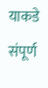याकडे संपूर्ण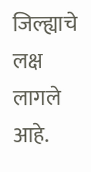जिल्ह्याचे लक्ष लागले आहे.